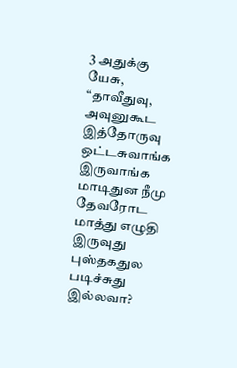3 அதுக்கு யேசு, “தாவீதுவு, அவுனுகூட இத்தோருவு ஒட்டசுவாங்க இருவாங்க மாடிதுன நீமு தேவரோட மாத்து எழுதி இருவுது புஸ்தகதுல படிச்சுது இல்லவா?